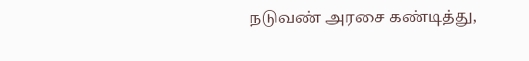நடுவண் அரசை கண்டித்து,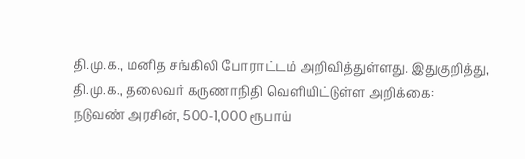தி.மு.க., மனித சங்கிலி போராட்டம் அறிவித்துள்ளது. இதுகுறித்து, தி.மு.க., தலைவர் கருணாநிதி வெளியிட்டுள்ள அறிக்கை:
நடுவண் அரசின், 500-1,000 ரூபாய்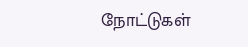நோட்டுகள்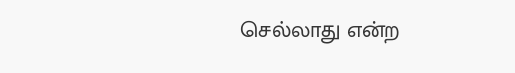செல்லாது என்ற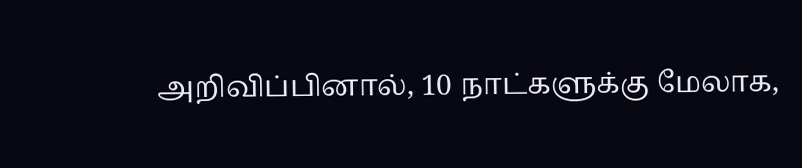அறிவிப்பினால், 10 நாட்களுக்கு மேலாக,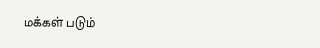மக்கள் படும்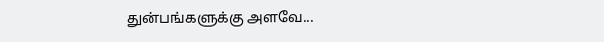துன்பங்களுக்கு அளவே...